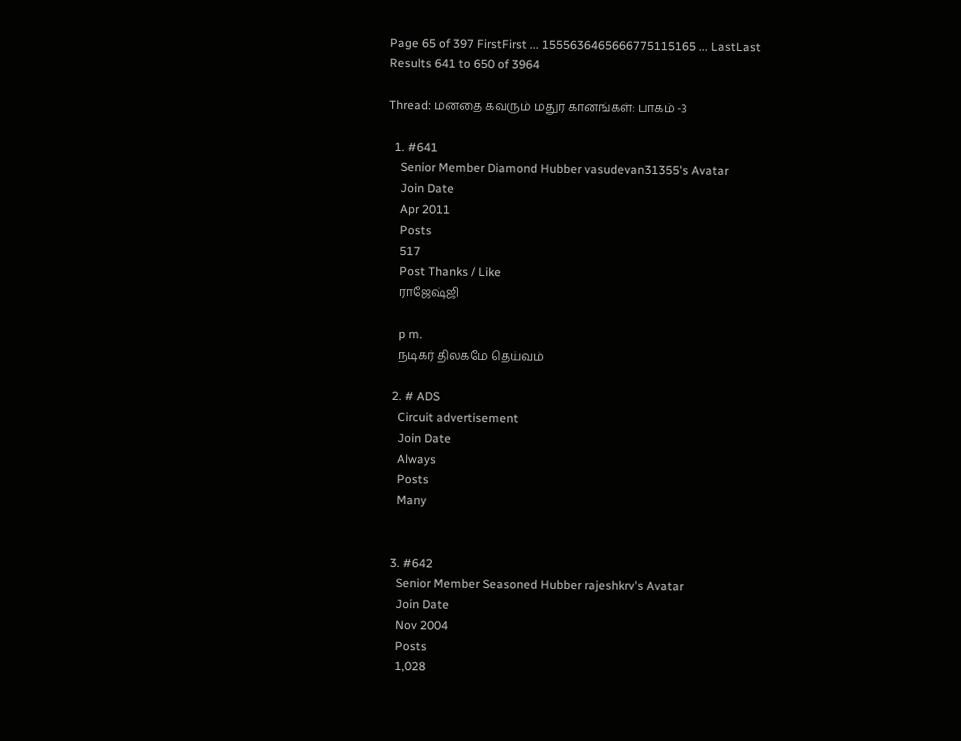Page 65 of 397 FirstFirst ... 1555636465666775115165 ... LastLast
Results 641 to 650 of 3964

Thread: மனதை கவரும் மதுர கானங்கள்: பாகம் -3

  1. #641
    Senior Member Diamond Hubber vasudevan31355's Avatar
    Join Date
    Apr 2011
    Posts
    517
    Post Thanks / Like
    ராஜேஷ்ஜி

    p m.
    நடிகர் திலகமே தெய்வம்

  2. # ADS
    Circuit advertisement
    Join Date
    Always
    Posts
    Many


  3. #642
    Senior Member Seasoned Hubber rajeshkrv's Avatar
    Join Date
    Nov 2004
    Posts
    1,028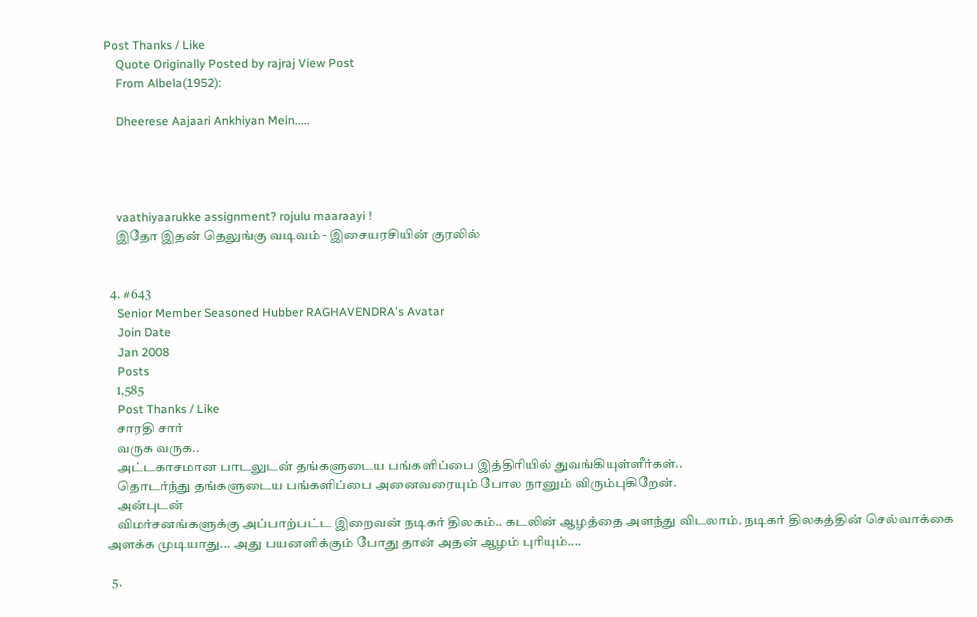Post Thanks / Like
    Quote Originally Posted by rajraj View Post
    From Albela(1952):

    Dheerese Aajaari Ankhiyan Mein.....




    vaathiyaarukke assignment? rojulu maaraayi !
    இதோ இதன் தெலுங்கு வடிவம் - இசையரசியின் குரலில்


  4. #643
    Senior Member Seasoned Hubber RAGHAVENDRA's Avatar
    Join Date
    Jan 2008
    Posts
    1,585
    Post Thanks / Like
    சாரதி சார்
    வருக வருக..
    அட்டகாசமான பாடலுடன் தங்களுடைய பங்களிப்பை இத்திரியில் துவங்கியுள்ளீர்கள்..
    தொடர்ந்து தங்களுடைய பங்களிப்பை அனைவரையும் போல நானும் விரும்புகிறேன்.
    அன்புடன்
    விமர்சனங்களுக்கு அப்பாற்பட்ட இறைவன் நடிகர் திலகம்.. கடலின் ஆழத்தை அளந்து விடலாம். நடிகர் திலகத்தின் செல்வாக்கை அளக்க முடியாது... அது பயனளிக்கும் போது தான் அதன் ஆழம் புரியும்....

  5.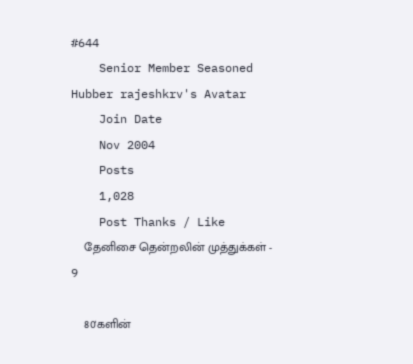#644
    Senior Member Seasoned Hubber rajeshkrv's Avatar
    Join Date
    Nov 2004
    Posts
    1,028
    Post Thanks / Like
    தேனிசை தென்றலின் முத்துக்கள் - 9

    80'களின்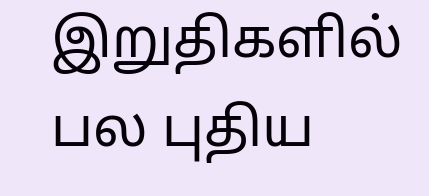இறுதிகளில் பல புதிய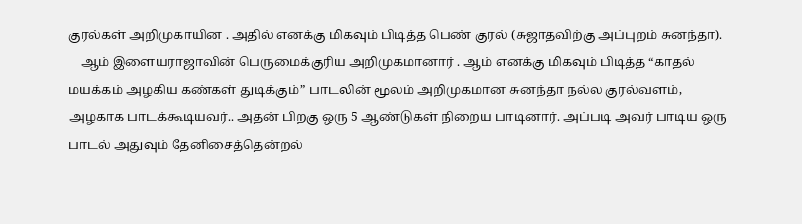குரல்கள் அறிமுகாயின . அதில் எனக்கு மிகவும் பிடித்த பெண் குரல் (சுஜாதவிற்கு அப்புறம் சுனந்தா).
    ஆம் இளையராஜாவின் பெருமைக்குரிய அறிமுகமானார் . ஆம் எனக்கு மிகவும் பிடித்த “காதல் மயக்கம் அழகிய கண்கள் துடிக்கும்” பாடலின் மூலம் அறிமுகமான சுனந்தா நல்ல குரல்வளம், அழகாக பாடக்கூடியவர்.. அதன் பிறகு ஒரு 5 ஆண்டுகள் நிறைய பாடினார். அப்படி அவர் பாடிய ஒரு பாடல் அதுவும் தேனிசைத்தென்றல்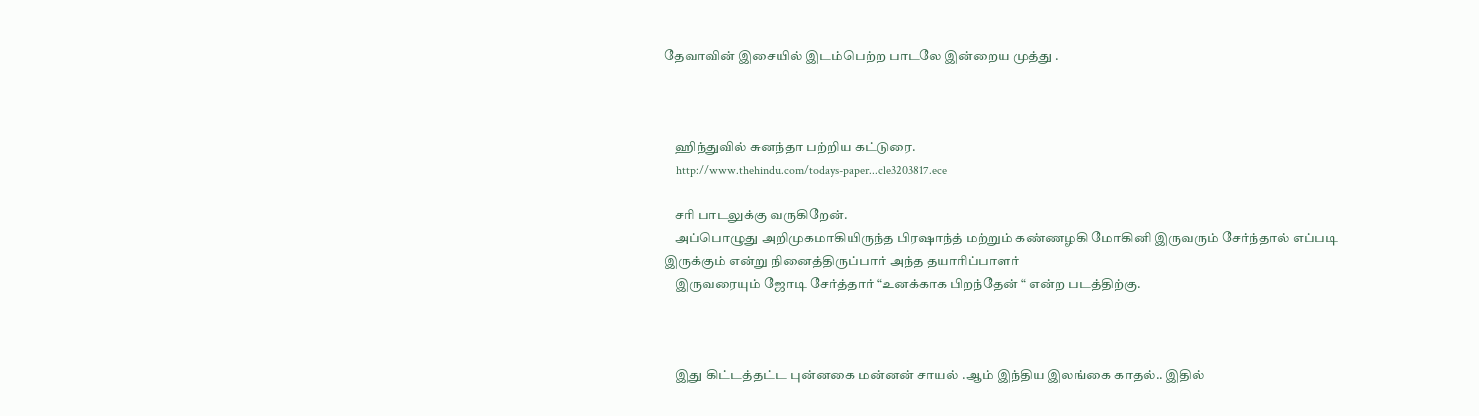தேவாவின் இசையில் இடம்பெற்ற பாடலே இன்றைய முத்து .



    ஹிந்துவில் சுனந்தா பற்றிய கட்டுரை.
    http://www.thehindu.com/todays-paper...cle3203817.ece

    சரி பாடலுக்கு வருகிறேன்.
    அப்பொழுது அறிமுகமாகியிருந்த பிரஷாந்த் மற்றும் கண்ணழகி மோகினி இருவரும் சேர்ந்தால் எப்படி இருக்கும் என்று நினைத்திருப்பார் அந்த தயாரிப்பாளர்
    இருவரையும் ஜோடி சேர்த்தார் “உனக்காக பிறந்தேன் “ என்ற படத்திற்கு.



    இது கிட்டத்தட்ட புன்னகை மன்னன் சாயல் .ஆம் இந்திய இலங்கை காதல்.. இதில்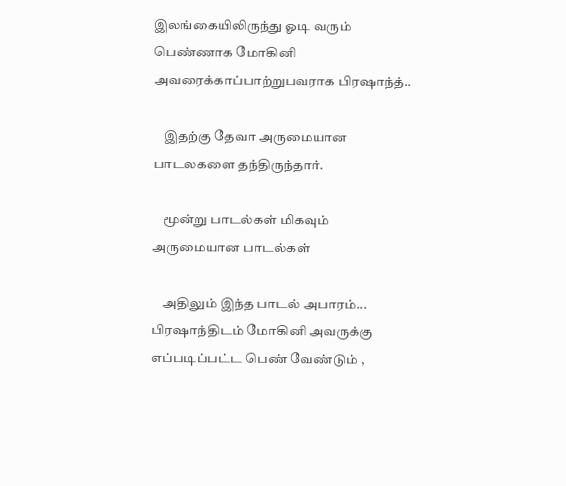இலங்கையிலிருந்து ஓடி வரும் பெண்ணாக மோகினி அவரைக்காப்பாற்றுபவராக பிரஷாந்த்..

    இதற்கு தேவா அருமையான பாடலகளை தந்திருந்தார்.

    மூன்று பாடல்கள் மிகவும் அருமையான பாடல்கள்

    அதிலும் இந்த பாடல் அபாரம்... பிரஷாந்திடம் மோகினி அவருக்கு எப்படிப்பட்ட பெண் வேண்டும் ,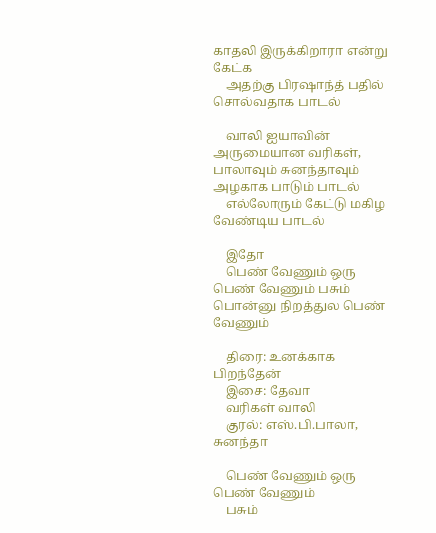காதலி இருக்கிறாரா என்று கேட்க
    அதற்கு பிரஷாந்த் பதில் சொல்வதாக பாடல்

    வாலி ஐயாவின் அருமையான வரிகள், பாலாவும் சுனந்தாவும் அழகாக பாடும் பாடல்
    எல்லோரும் கேட்டு மகிழ வேண்டிய பாடல்

    இதோ
    பெண் வேணும் ஒரு பெண் வேணும் பசும் பொன்னு நிறத்துல பெண் வேணும்

    திரை: உனக்காக பிறந்தேன்
    இசை: தேவா
    வரிகள் வாலி
    குரல்: எஸ்.பி.பாலா, சுனந்தா

    பெண் வேணும் ஒரு பெண் வேணும்
    பசும்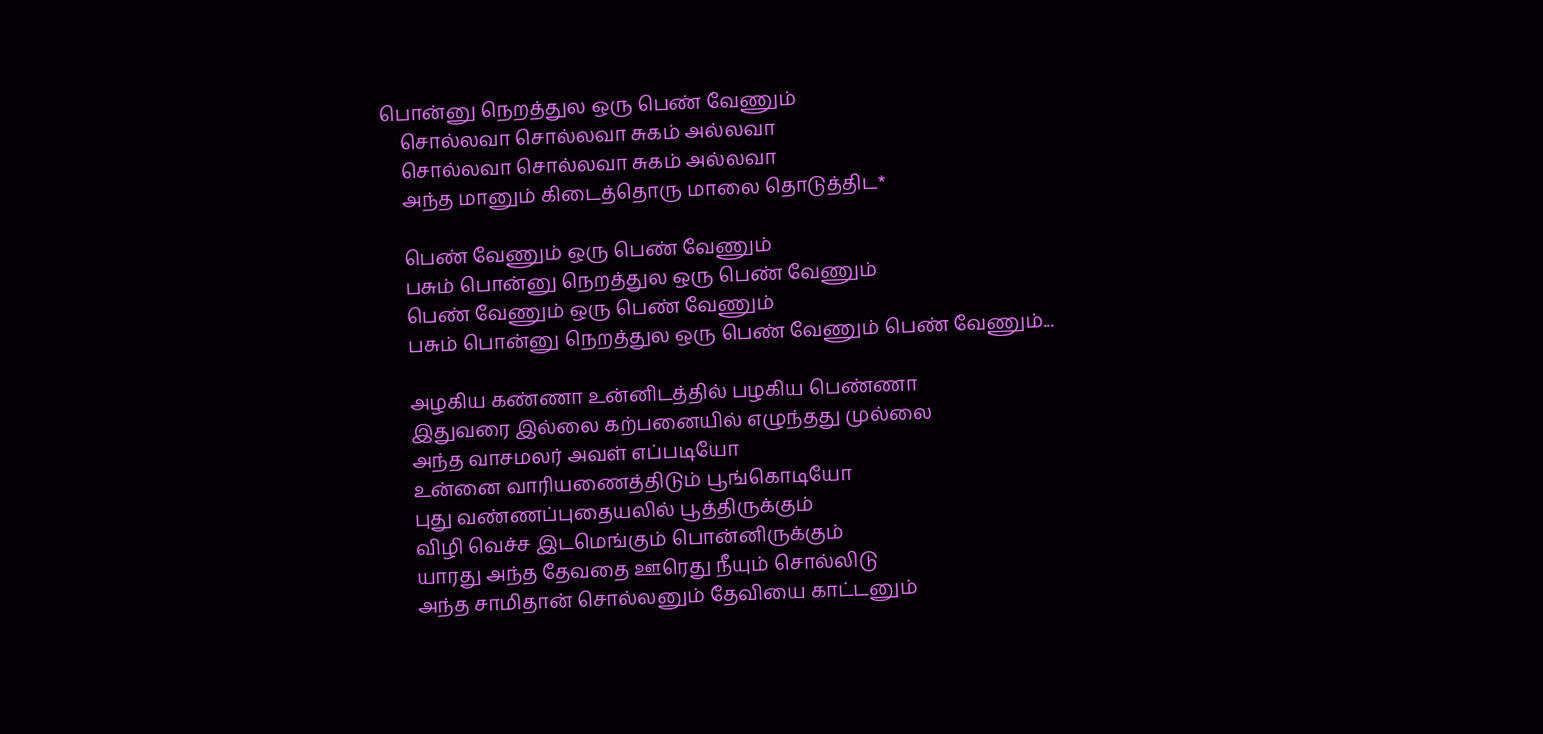பொன்னு நெறத்துல ஒரு பெண் வேணும்
    சொல்லவா சொல்லவா சுகம் அல்லவா
    சொல்லவா சொல்லவா சுகம் அல்லவா
    அந்த மானும் கிடைத்தொரு மாலை தொடுத்திட*

    பெண் வேணும் ஒரு பெண் வேணும்
    பசும் பொன்னு நெறத்துல ஒரு பெண் வேணும்
    பெண் வேணும் ஒரு பெண் வேணும்
    பசும் பொன்னு நெறத்துல ஒரு பெண் வேணும் பெண் வேணும்...

    அழகிய கண்ணா உன்னிடத்தில் பழகிய பெண்ணா
    இதுவரை இல்லை கற்பனையில் எழுந்தது முல்லை
    அந்த வாசமலர் அவள் எப்படியோ
    உன்னை வாரியணைத்திடும் பூங்கொடியோ
    புது வண்ணப்புதையலில் பூத்திருக்கும்
    விழி வெச்ச இடமெங்கும் பொன்னிருக்கும்
    யாரது அந்த தேவதை ஊரெது நீயும் சொல்லிடு
    அந்த சாமிதான் சொல்லனும் தேவியை காட்டனும்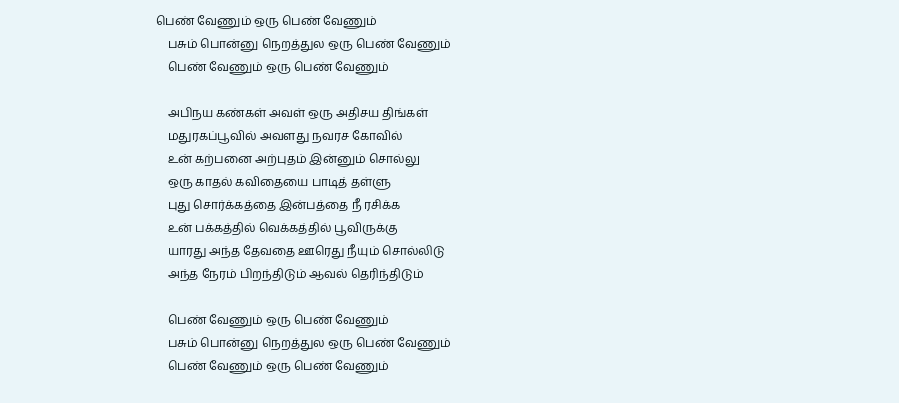பெண் வேணும் ஒரு பெண் வேணும்
    பசும் பொன்னு நெறத்துல ஒரு பெண் வேணும்
    பெண் வேணும் ஒரு பெண் வேணும்

    அபிநய கண்கள் அவள் ஒரு அதிசய திங்கள்
    மதுரகப்பூவில் அவளது நவரச கோவில்
    உன் கற்பனை அற்புதம் இன்னும் சொல்லு
    ஒரு காதல் கவிதையை பாடித் தள்ளு
    புது சொர்க்கத்தை இன்பத்தை நீ ரசிக்க
    உன் பக்கத்தில் வெக்கத்தில் பூவிருக்கு
    யாரது அந்த தேவதை ஊரெது நீயும் சொல்லிடு
    அந்த நேரம் பிறந்திடும் ஆவல் தெரிந்திடும்

    பெண் வேணும் ஒரு பெண் வேணும்
    பசும் பொன்னு நெறத்துல ஒரு பெண் வேணும்
    பெண் வேணும் ஒரு பெண் வேணும்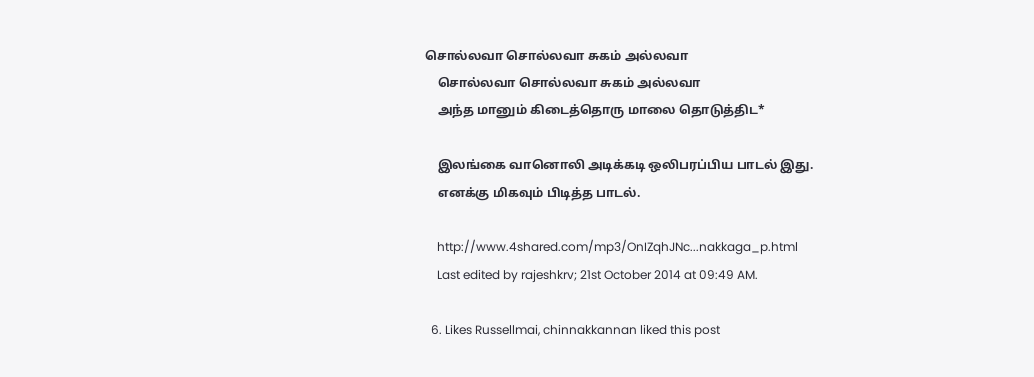சொல்லவா சொல்லவா சுகம் அல்லவா
    சொல்லவா சொல்லவா சுகம் அல்லவா
    அந்த மானும் கிடைத்தொரு மாலை தொடுத்திட*

    இலங்கை வானொலி அடிக்கடி ஒலிபரப்பிய பாடல் இது.
    எனக்கு மிகவும் பிடித்த பாடல்.

    http://www.4shared.com/mp3/OnIZqhJNc...nakkaga_p.html
    Last edited by rajeshkrv; 21st October 2014 at 09:49 AM.

  6. Likes Russellmai, chinnakkannan liked this post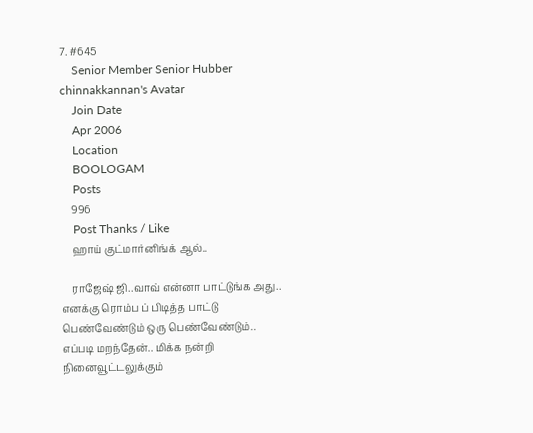7. #645
    Senior Member Senior Hubber chinnakkannan's Avatar
    Join Date
    Apr 2006
    Location
    BOOLOGAM
    Posts
    996
    Post Thanks / Like
    ஹாய் குட்மார்னிங்க் ஆல்..

    ராஜேஷ் ஜி..வாவ் என்னா பாட்டுங்க அது.. எனக்கு ரொம்ப ப் பிடித்த பாட்டு பெண்வேண்டும் ஒரு பெண்வேண்டும்.. எப்படி மறந்தேன்.. மிக்க நன்றி நினைவூட்டலுக்கும்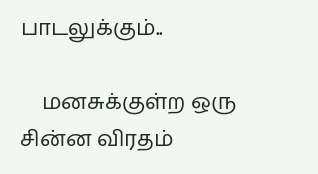பாடலுக்கும்..

    மனசுக்குள்ற ஒரு சின்ன விரதம்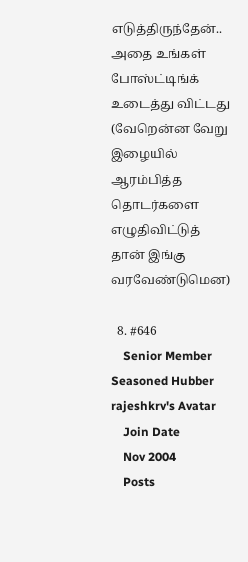எடுத்திருந்தேன்.. அதை உங்கள் போஸ்ட்டிங்க் உடைத்து விட்டது (வேறென்ன வேறு இழையில் ஆரம்பித்த தொடர்களை எழுதிவிட்டுத் தான் இங்கு வரவேண்டுமென)

  8. #646
    Senior Member Seasoned Hubber rajeshkrv's Avatar
    Join Date
    Nov 2004
    Posts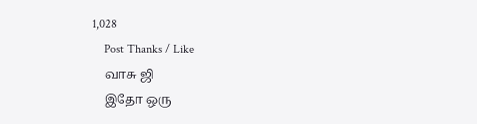1,028
    Post Thanks / Like
    வாசு ஜி
    இதோ ஒரு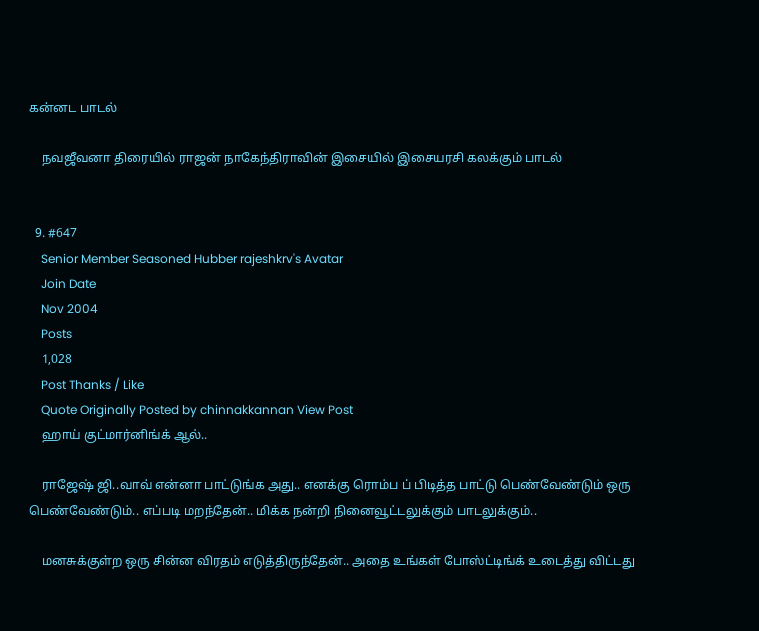கன்னட பாடல்

    நவஜீவனா திரையில் ராஜன் நாகேந்திராவின் இசையில் இசையரசி கலக்கும் பாடல்


  9. #647
    Senior Member Seasoned Hubber rajeshkrv's Avatar
    Join Date
    Nov 2004
    Posts
    1,028
    Post Thanks / Like
    Quote Originally Posted by chinnakkannan View Post
    ஹாய் குட்மார்னிங்க் ஆல்..

    ராஜேஷ் ஜி..வாவ் என்னா பாட்டுங்க அது.. எனக்கு ரொம்ப ப் பிடித்த பாட்டு பெண்வேண்டும் ஒரு பெண்வேண்டும்.. எப்படி மறந்தேன்.. மிக்க நன்றி நினைவூட்டலுக்கும் பாடலுக்கும்..

    மனசுக்குள்ற ஒரு சின்ன விரதம் எடுத்திருந்தேன்.. அதை உங்கள் போஸ்ட்டிங்க் உடைத்து விட்டது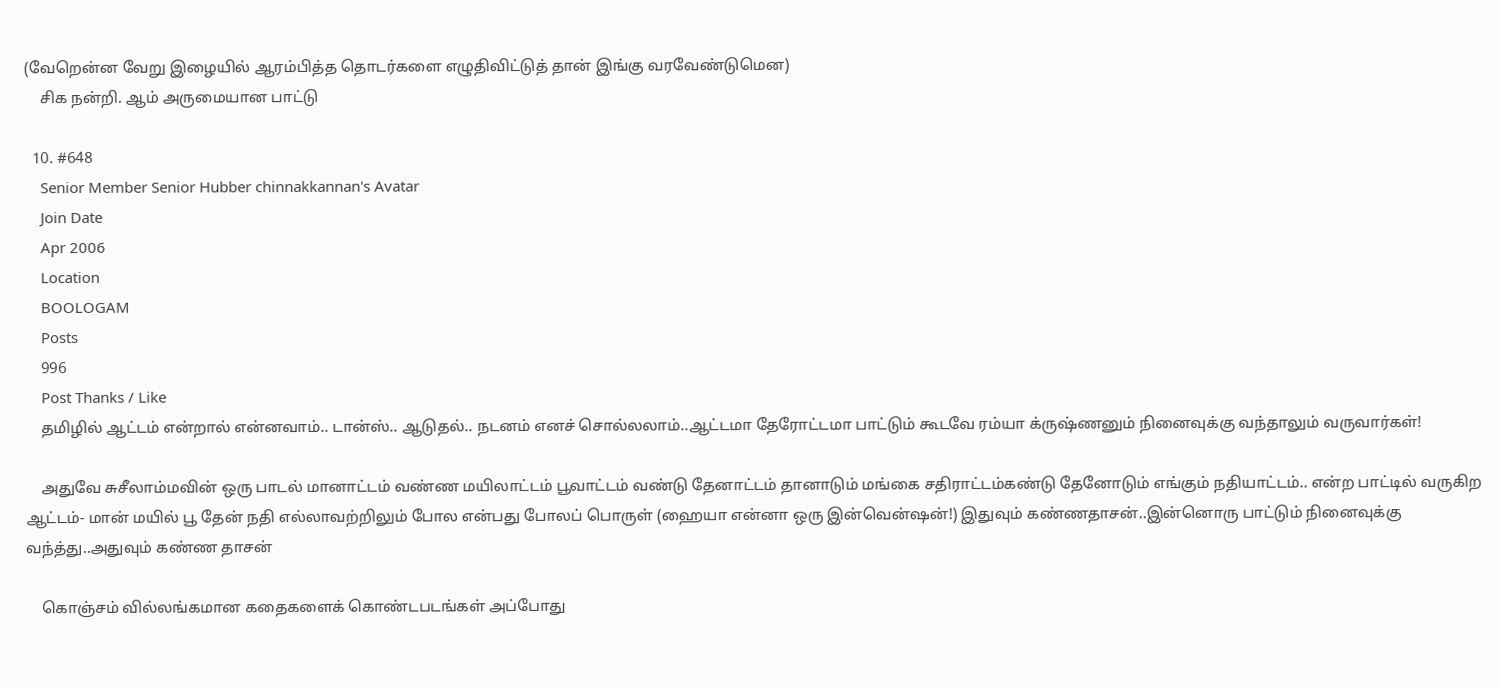(வேறென்ன வேறு இழையில் ஆரம்பித்த தொடர்களை எழுதிவிட்டுத் தான் இங்கு வரவேண்டுமென)
    சிக நன்றி. ஆம் அருமையான பாட்டு

  10. #648
    Senior Member Senior Hubber chinnakkannan's Avatar
    Join Date
    Apr 2006
    Location
    BOOLOGAM
    Posts
    996
    Post Thanks / Like
    தமிழில் ஆட்டம் என்றால் என்னவாம்.. டான்ஸ்.. ஆடுதல்.. நடனம் எனச் சொல்லலாம்..ஆட்டமா தேரோட்டமா பாட்டும் கூடவே ரம்யா க்ருஷ்ணனும் நினைவுக்கு வந்தாலும் வருவார்கள்!

    அதுவே சுசீலாம்மவின் ஒரு பாடல் மானாட்டம் வண்ண மயிலாட்டம் பூவாட்டம் வண்டு தேனாட்டம் தானாடும் மங்கை சதிராட்டம்கண்டு தேனோடும் எங்கும் நதியாட்டம்.. என்ற பாட்டில் வருகிற ஆட்டம்- மான் மயில் பூ தேன் நதி எல்லாவற்றிலும் போல என்பது போலப் பொருள் (ஹையா என்னா ஒரு இன்வென்ஷன்!) இதுவும் கண்ணதாசன்..இன்னொரு பாட்டும் நினைவுக்கு வந்த்து..அதுவும் கண்ண தாசன்

    கொஞ்சம் வில்லங்கமான கதைகளைக் கொண்டபடங்கள் அப்போது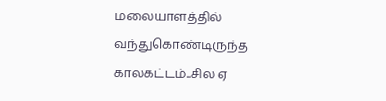மலையாளத்தில் வந்துகொண்டிருந்த காலகட்டம்..சில ஏ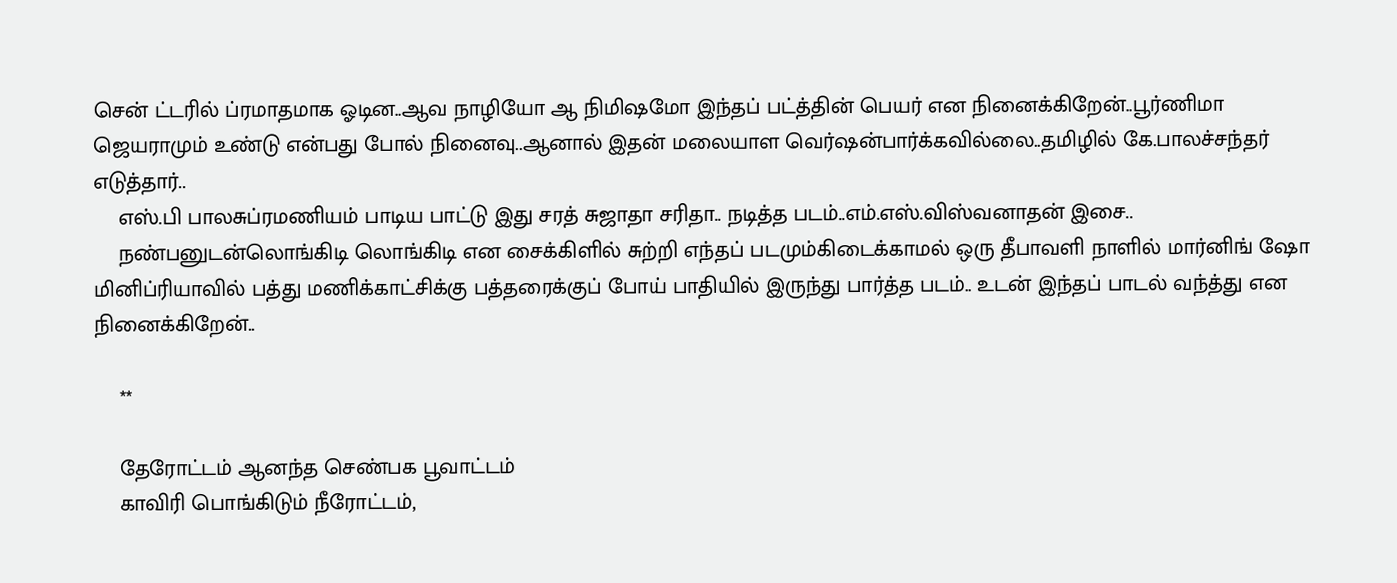சென் ட்டரில் ப்ரமாதமாக ஓடின..ஆவ நாழியோ ஆ நிமிஷமோ இந்தப் பட்த்தின் பெயர் என நினைக்கிறேன்..பூர்ணிமா ஜெயராமும் உண்டு என்பது போல் நினைவு..ஆனால் இதன் மலையாள வெர்ஷன்பார்க்கவில்லை..தமிழில் கே.பாலச்சந்தர் எடுத்தார்..
    எஸ்.பி பாலசுப்ரமணியம் பாடிய பாட்டு இது சரத் சுஜாதா சரிதா.. நடித்த படம்..எம்.எஸ்.விஸ்வனாதன் இசை..
    நண்பனுடன்லொங்கிடி லொங்கிடி என சைக்கிளில் சுற்றி எந்தப் படமும்கிடைக்காமல் ஒரு தீபாவளி நாளில் மார்னிங் ஷோ மினிப்ரியாவில் பத்து மணிக்காட்சிக்கு பத்தரைக்குப் போய் பாதியில் இருந்து பார்த்த படம்.. உடன் இந்தப் பாடல் வந்த்து என நினைக்கிறேன்..

    **

    தேரோட்டம் ஆனந்த செண்பக பூவாட்டம்
    காவிரி பொங்கிடும் நீரோட்டம்,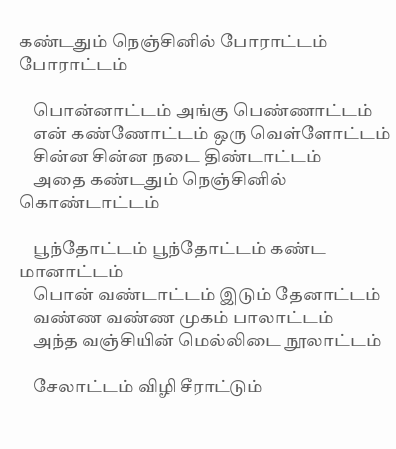கண்டதும் நெஞ்சினில் போராட்டம் போராட்டம்

    பொன்னாட்டம் அங்கு பெண்ணாட்டம்
    என் கண்ணோட்டம் ஒரு வெள்ளோட்டம்
    சின்ன சின்ன நடை திண்டாட்டம்
    அதை கண்டதும் நெஞ்சினில் கொண்டாட்டம்

    பூந்தோட்டம் பூந்தோட்டம் கண்ட மானாட்டம்
    பொன் வண்டாட்டம் இடும் தேனாட்டம்
    வண்ண வண்ண முகம் பாலாட்டம்
    அந்த வஞ்சியின் மெல்லிடை நூலாட்டம்

    சேலாட்டம் விழி சீராட்டும்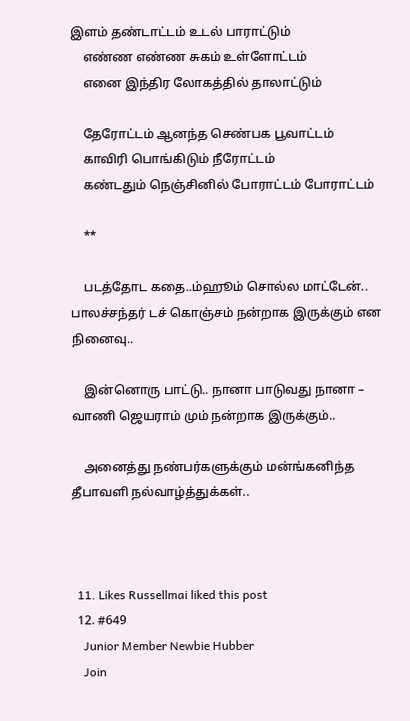இளம் தண்டாட்டம் உடல் பாராட்டும்
    எண்ண எண்ண சுகம் உள்ளோட்டம்
    எனை இந்திர லோகத்தில் தாலாட்டும்

    தேரோட்டம் ஆனந்த செண்பக பூவாட்டம்
    காவிரி பொங்கிடும் நீரோட்டம்
    கண்டதும் நெஞ்சினில் போராட்டம் போராட்டம்

    **

    படத்தோட கதை..ம்ஹூம் சொல்ல மாட்டேன்.. பாலச்சந்தர் டச் கொஞ்சம் நன்றாக இருக்கும் என நினைவு..

    இன்னொரு பாட்டு.. நானா பாடுவது நானா – வாணி ஜெயராம் மும் நன்றாக இருக்கும்..

    அனைத்து நண்பர்களுக்கும் மன்ங்கனிந்த தீபாவளி நல்வாழ்த்துக்கள்..



  11. Likes Russellmai liked this post
  12. #649
    Junior Member Newbie Hubber
    Join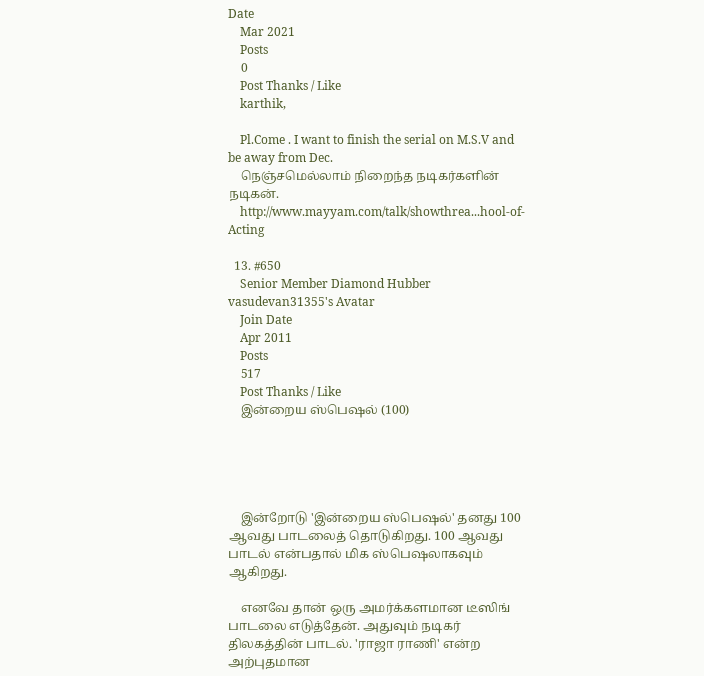Date
    Mar 2021
    Posts
    0
    Post Thanks / Like
    karthik,

    Pl.Come . I want to finish the serial on M.S.V and be away from Dec.
    நெஞ்சமெல்லாம் நிறைந்த நடிகர்களின் நடிகன்.
    http://www.mayyam.com/talk/showthrea...hool-of-Acting

  13. #650
    Senior Member Diamond Hubber vasudevan31355's Avatar
    Join Date
    Apr 2011
    Posts
    517
    Post Thanks / Like
    இன்றைய ஸ்பெஷல் (100)





    இன்றோடு 'இன்றைய ஸ்பெஷல்' தனது 100 ஆவது பாடலைத் தொடுகிறது. 100 ஆவது பாடல் என்பதால் மிக ஸ்பெஷலாகவும் ஆகிறது.

    எனவே தான் ஒரு அமர்க்களமான டீஸிங் பாடலை எடுத்தேன். அதுவும் நடிகர் திலகத்தின் பாடல். 'ராஜா ராணி' என்ற அற்புதமான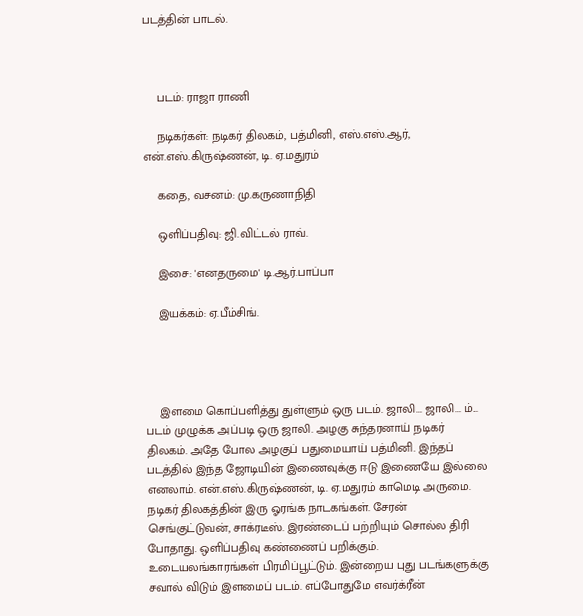படத்தின் பாடல்.



    படம்: ராஜா ராணி

    நடிகர்கள்: நடிகர் திலகம், பத்மினி, எஸ்.எஸ்.ஆர், என்.எஸ்.கிருஷ்ணன், டி. ஏ.மதுரம்

    கதை, வசனம்: மு.கருணாநிதி

    ஒளிப்பதிவு: ஜி.விட்டல் ராவ்.

    இசை: 'எனதருமை' டி.ஆர்.பாப்பா

    இயக்கம்: ஏ.பீம்சிங்.




    இளமை கொப்பளித்து துள்ளும் ஒரு படம். ஜாலி... ஜாலி... ம்... படம் முழுக்க அப்படி ஒரு ஜாலி. அழகு சுந்தரனாய் நடிகர் திலகம். அதே போல அழகுப் பதுமையாய் பத்மினி. இந்தப் படத்தில் இந்த ஜோடியின் இணைவுக்கு ஈடு இணையே இல்லை எனலாம். என்.எஸ்.கிருஷ்ணன், டி. ஏ.மதுரம் காமெடி அருமை. நடிகர் திலகத்தின் இரு ஓரங்க நாடகங்கள். சேரன் செங்குட்டுவன், சாக்ரடீஸ். இரண்டைப் பற்றியும் சொல்ல திரி போதாது. ஒளிப்பதிவு கண்ணைப் பறிக்கும். உடையலங்காரங்கள் பிரமிப்பூட்டும். இன்றைய புது படங்களுக்கு சவால் விடும் இளமைப் படம். எப்போதுமே எவர்க்ரீன்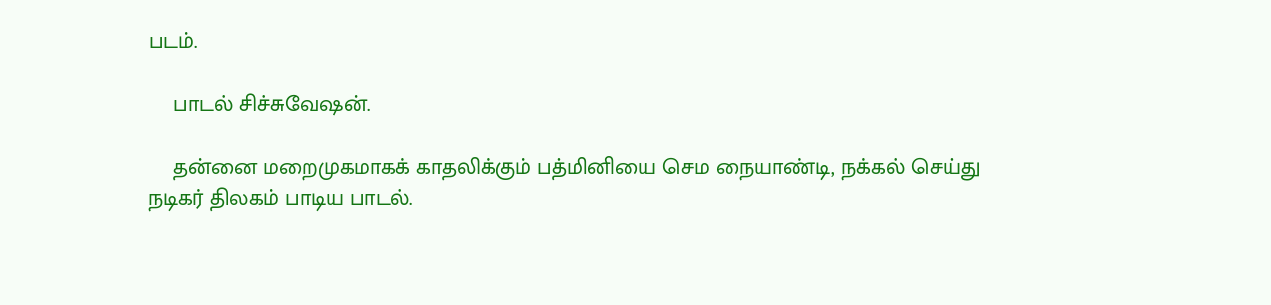படம்.

    பாடல் சிச்சுவேஷன்.

    தன்னை மறைமுகமாகக் காதலிக்கும் பத்மினியை செம நையாண்டி, நக்கல் செய்து நடிகர் திலகம் பாடிய பாடல்.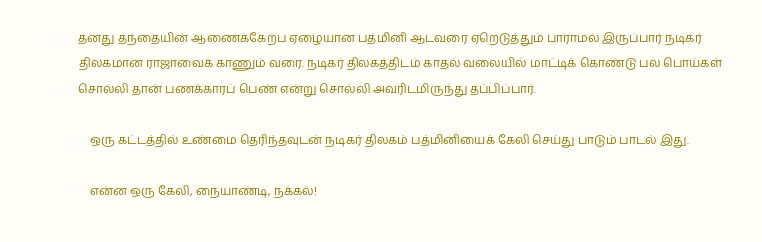தனது தந்தையின் ஆணைக்கேற்ப ஏழையான பத்மினி ஆடவரை ஏறெடுத்தும் பாராமல் இருப்பார் நடிகர் திலகமான ராஜாவைக் காணும் வரை. நடிகர் திலகத்திடம் காதல் வலையில் மாட்டிக் கொண்டு பல பொய்கள் சொல்லி தான் பணக்காரப் பெண் என்று சொல்லி அவரிடமிருந்து தப்பிப்பார்.

    ஒரு கட்டத்தில் உண்மை தெரிந்தவுடன் நடிகர் திலகம் பத்மினியைக் கேலி செய்து பாடும் பாடல் இது.

    என்ன ஒரு கேலி, நையாண்டி, நக்கல்!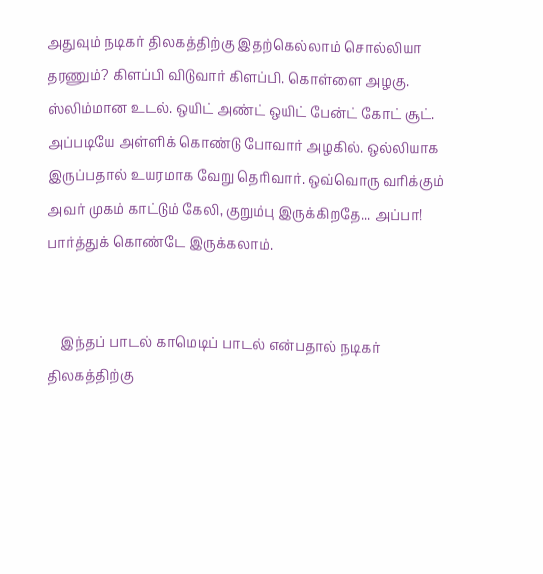அதுவும் நடிகர் திலகத்திற்கு இதற்கெல்லாம் சொல்லியா தரணும்? கிளப்பி விடுவார் கிளப்பி. கொள்ளை அழகு. ஸ்லிம்மான உடல். ஒயிட் அண்ட் ஒயிட் பேன்ட் கோட் சூட். அப்படியே அள்ளிக் கொண்டு போவார் அழகில். ஒல்லியாக இருப்பதால் உயரமாக வேறு தெரிவார். ஒவ்வொரு வரிக்கும் அவர் முகம் காட்டும் கேலி, குறும்பு இருக்கிறதே... அப்பா! பார்த்துக் கொண்டே இருக்கலாம்.


    இந்தப் பாடல் காமெடிப் பாடல் என்பதால் நடிகர் திலகத்திற்கு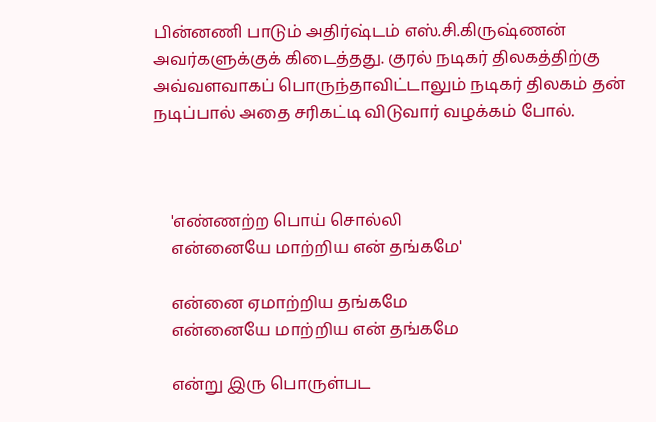பின்னணி பாடும் அதிர்ஷ்டம் எஸ்.சி.கிருஷ்ணன் அவர்களுக்குக் கிடைத்தது. குரல் நடிகர் திலகத்திற்கு அவ்வளவாகப் பொருந்தாவிட்டாலும் நடிகர் திலகம் தன் நடிப்பால் அதை சரிகட்டி விடுவார் வழக்கம் போல்.



    'எண்ணற்ற பொய் சொல்லி
    என்னையே மாற்றிய என் தங்கமே'

    என்னை ஏமாற்றிய தங்கமே
    என்னையே மாற்றிய என் தங்கமே

    என்று இரு பொருள்பட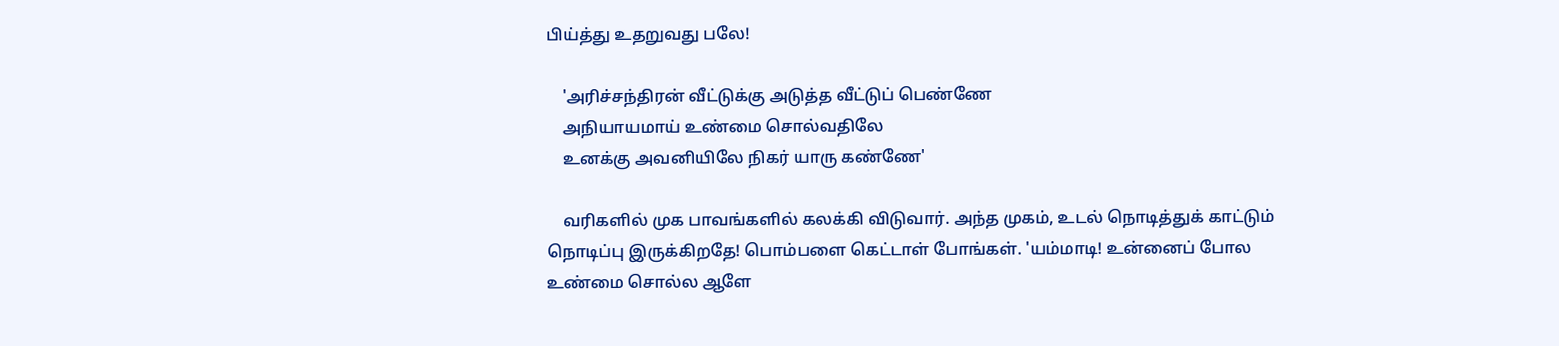பிய்த்து உதறுவது பலே!

    'அரிச்சந்திரன் வீட்டுக்கு அடுத்த வீட்டுப் பெண்ணே
    அநியாயமாய் உண்மை சொல்வதிலே
    உனக்கு அவனியிலே நிகர் யாரு கண்ணே'

    வரிகளில் முக பாவங்களில் கலக்கி விடுவார். அந்த முகம், உடல் நொடித்துக் காட்டும் நொடிப்பு இருக்கிறதே! பொம்பளை கெட்டாள் போங்கள். 'யம்மாடி! உன்னைப் போல உண்மை சொல்ல ஆளே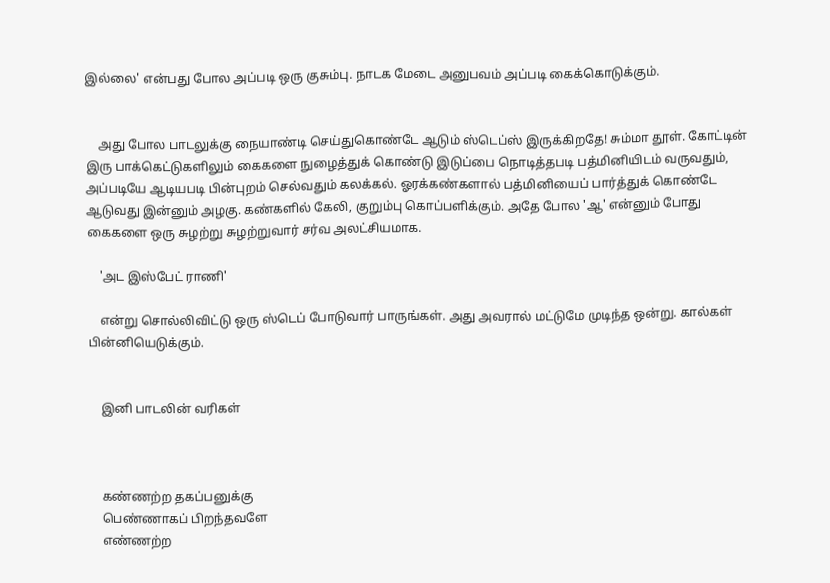இல்லை' என்பது போல அப்படி ஒரு குசும்பு. நாடக மேடை அனுபவம் அப்படி கைக்கொடுக்கும்.


    அது போல பாடலுக்கு நையாண்டி செய்துகொண்டே ஆடும் ஸ்டெப்ஸ் இருக்கிறதே! சும்மா தூள். கோட்டின் இரு பாக்கெட்டுகளிலும் கைகளை நுழைத்துக் கொண்டு இடுப்பை நொடித்தபடி பத்மினியிடம் வருவதும், அப்படியே ஆடியபடி பின்புறம் செல்வதும் கலக்கல். ஓரக்கண்களால் பத்மினியைப் பார்த்துக் கொண்டே ஆடுவது இன்னும் அழகு. கண்களில் கேலி, குறும்பு கொப்பளிக்கும். அதே போல 'ஆ' என்னும் போது கைகளை ஒரு சுழற்று சுழற்றுவார் சர்வ அலட்சியமாக.

    'அட இஸ்பேட் ராணி'

    என்று சொல்லிவிட்டு ஒரு ஸ்டெப் போடுவார் பாருங்கள். அது அவரால் மட்டுமே முடிந்த ஒன்று. கால்கள் பின்னியெடுக்கும்.


    இனி பாடலின் வரிகள்



    கண்ணற்ற தகப்பனுக்கு
    பெண்ணாகப் பிறந்தவளே
    எண்ணற்ற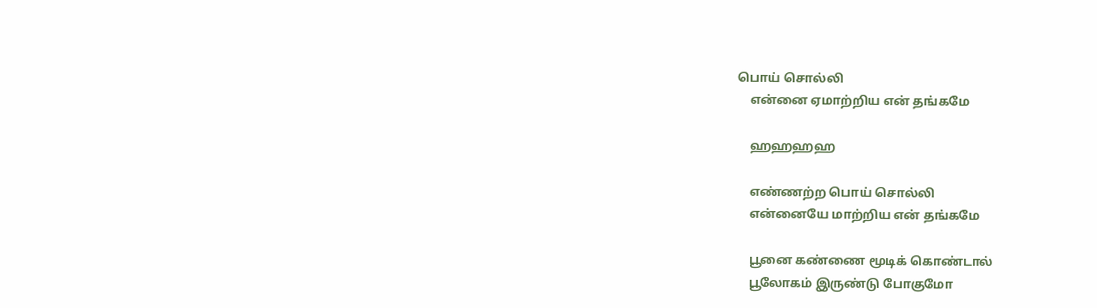பொய் சொல்லி
    என்னை ஏமாற்றிய என் தங்கமே

    ஹஹஹஹ

    எண்ணற்ற பொய் சொல்லி
    என்னையே மாற்றிய என் தங்கமே

    பூனை கண்ணை மூடிக் கொண்டால்
    பூலோகம் இருண்டு போகுமோ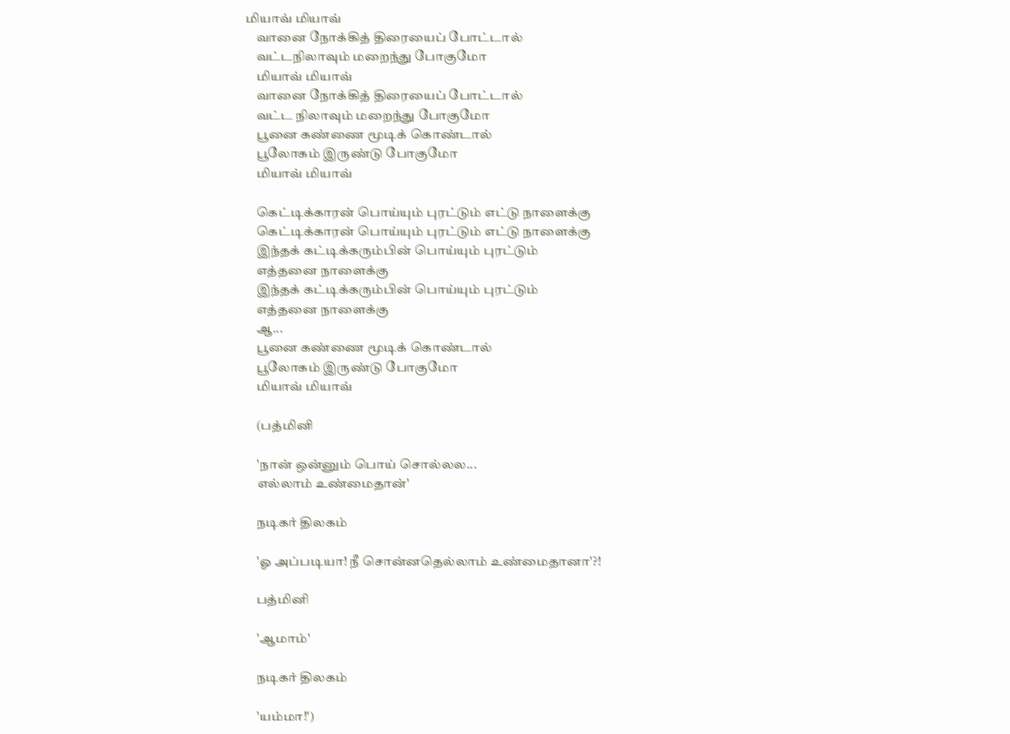மியாவ் மியாவ்
    வானை நோக்கித் திரையைப் போட்டால்
    வட்டநிலாவும் மறைந்து போகுமோ
    மியாவ் மியாவ்
    வானை நோக்கித் திரையைப் போட்டால்
    வட்ட நிலாவும் மறைந்து போகுமோ
    பூனை கண்ணை மூடிக் கொண்டால்
    பூலோகம் இருண்டு போகுமோ
    மியாவ் மியாவ்

    கெட்டிக்காரன் பொய்யும் புரட்டும் எட்டு நாளைக்கு
    கெட்டிக்காரன் பொய்யும் புரட்டும் எட்டு நாளைக்கு
    இந்தக் கட்டிக்கரும்பின் பொய்யும் புரட்டும்
    எத்தனை நாளைக்கு
    இந்தக் கட்டிக்கரும்பின் பொய்யும் புரட்டும்
    எத்தனை நாளைக்கு
    ஆ...
    பூனை கண்ணை மூடிக் கொண்டால்
    பூலோகம் இருண்டு போகுமோ
    மியாவ் மியாவ்

    (பத்மினி

    'நான் ஒன்னும் பொய் சொல்லல...
    எல்லாம் உண்மைதான்'

    நடிகர் திலகம்

    'ஓ அப்படியா! நீ சொன்னதெல்லாம் உண்மைதானா'?!

    பத்மினி

    'ஆமாம்'

    நடிகர் திலகம்

    'யம்மா!')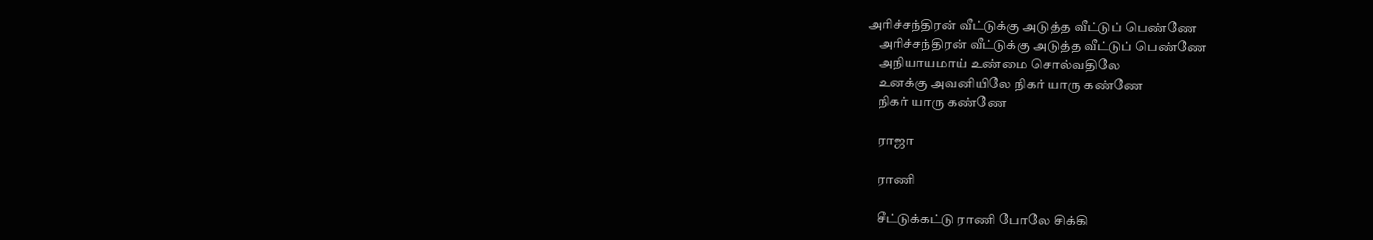அரிச்சந்திரன் வீட்டுக்கு அடுத்த வீட்டுப் பெண்ணே
    அரிச்சந்திரன் வீட்டுக்கு அடுத்த வீட்டுப் பெண்ணே
    அநியாயமாய் உண்மை சொல்வதிலே
    உனக்கு அவனியிலே நிகர் யாரு கண்ணே
    நிகர் யாரு கண்ணே

    ராஜா

    ராணி

    சீட்டுக்கட்டு ராணி போலே சிக்கி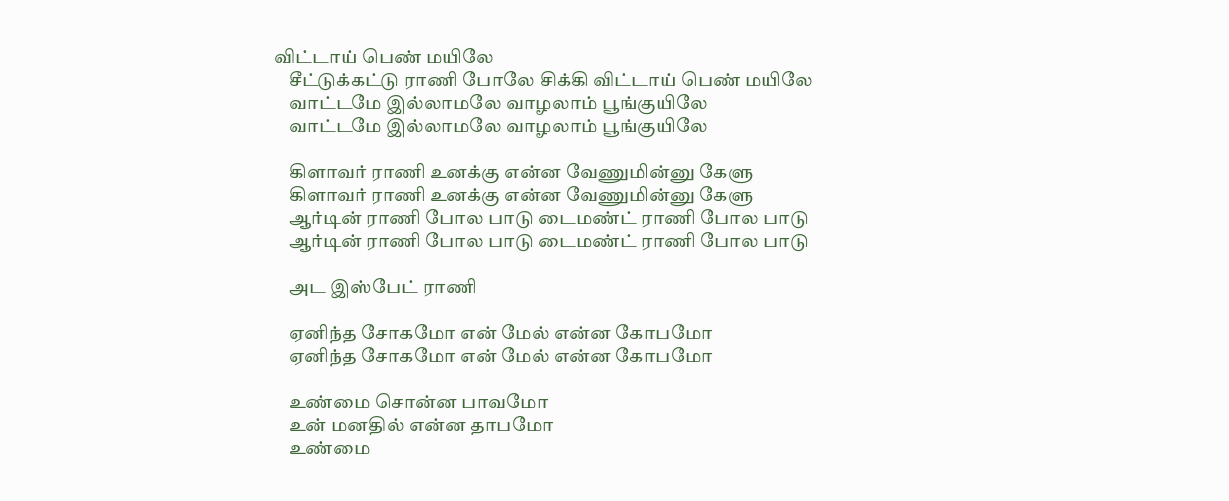விட்டாய் பெண் மயிலே
    சீட்டுக்கட்டு ராணி போலே சிக்கி விட்டாய் பெண் மயிலே
    வாட்டமே இல்லாமலே வாழலாம் பூங்குயிலே
    வாட்டமே இல்லாமலே வாழலாம் பூங்குயிலே

    கிளாவர் ராணி உனக்கு என்ன வேணுமின்னு கேளு
    கிளாவர் ராணி உனக்கு என்ன வேணுமின்னு கேளு
    ஆர்டின் ராணி போல பாடு டைமண்ட் ராணி போல பாடு
    ஆர்டின் ராணி போல பாடு டைமண்ட் ராணி போல பாடு

    அட இஸ்பேட் ராணி

    ஏனிந்த சோகமோ என் மேல் என்ன கோபமோ
    ஏனிந்த சோகமோ என் மேல் என்ன கோபமோ

    உண்மை சொன்ன பாவமோ
    உன் மனதில் என்ன தாபமோ
    உண்மை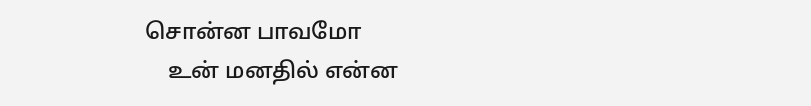சொன்ன பாவமோ
    உன் மனதில் என்ன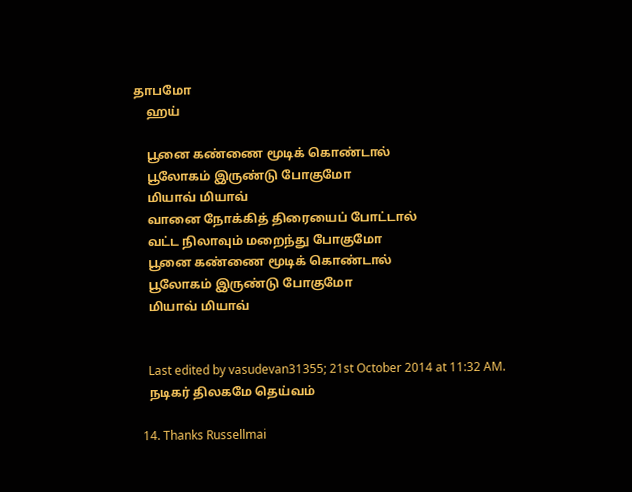தாபமோ
    ஹய்

    பூனை கண்ணை மூடிக் கொண்டால்
    பூலோகம் இருண்டு போகுமோ
    மியாவ் மியாவ்
    வானை நோக்கித் திரையைப் போட்டால்
    வட்ட நிலாவும் மறைந்து போகுமோ
    பூனை கண்ணை மூடிக் கொண்டால்
    பூலோகம் இருண்டு போகுமோ
    மியாவ் மியாவ்


    Last edited by vasudevan31355; 21st October 2014 at 11:32 AM.
    நடிகர் திலகமே தெய்வம்

  14. Thanks Russellmai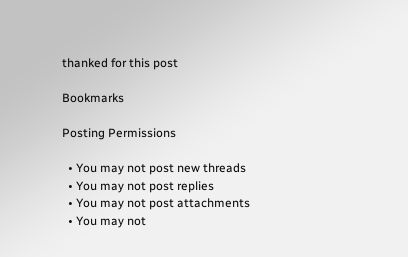thanked for this post

Bookmarks

Posting Permissions

  • You may not post new threads
  • You may not post replies
  • You may not post attachments
  • You may not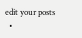edit your posts
  •